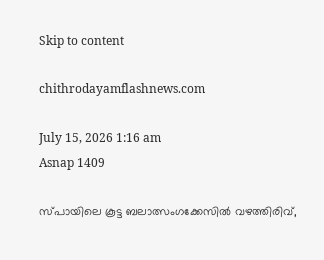Skip to content

chithrodayamflashnews.com

July 15, 2026 1:16 am
Asnap 1409

സ്പായിലെ കൂട്ട ബലാത്സംഗക്കേസില്‍ വഴത്തിരിവ്,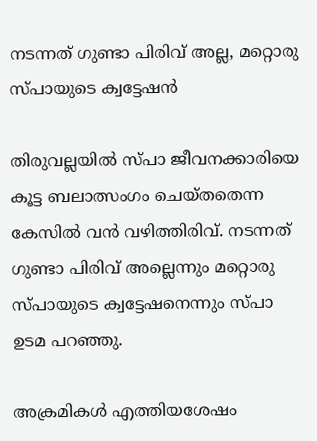നടന്നത് ഗുണ്ടാ പിരിവ് അല്ല, മറ്റൊരു സ്പായുടെ ക്വട്ടേഷൻ

തിരുവല്ലയില്‍ സ്പാ ജീവനക്കാരിയെ കൂട്ട ബലാത്സംഗം ചെയ്തതെന്ന കേസില്‍ വൻ വഴിത്തിരിവ്. നടന്നത് ഗുണ്ടാ പിരിവ് അല്ലെന്നും മറ്റൊരു സ്പായുടെ ക്വട്ടേഷനെന്നും സ്പാ ഉടമ പറഞ്ഞു.

അക്രമികള്‍ എത്തിയശേഷം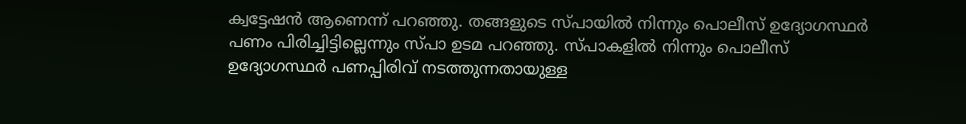ക്വട്ടേഷൻ ആണെന്ന് പറഞ്ഞു. തങ്ങളുടെ സ്പായില്‍ നിന്നും പൊലീസ് ഉദ്യോഗസ്ഥർ പണം പിരിച്ചിട്ടില്ലെന്നും സ്പാ ഉടമ പറഞ്ഞു. സ്പാകളില്‍ നിന്നും പൊലീസ് ഉദ്യോഗസ്ഥർ പണപ്പിരിവ് നടത്തുന്നതായുള്ള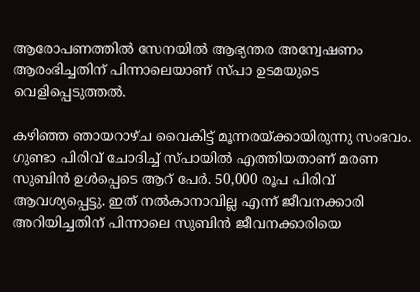ആരോപണത്തില്‍ സേനയില്‍ ആഭ്യന്തര അന്വേഷണം ആരംഭിച്ചതിന് പിന്നാലെയാണ് സ്പാ ഉടമയുടെ വെളിപ്പെടുത്തല്‍.

കഴിഞ്ഞ ഞായറാഴ്ച വൈകിട്ട് മൂന്നരയ്ക്കായിരുന്നു സംഭവം. ഗുണ്ടാ പിരിവ് ചോദിച്ച്‌ സ്പായില്‍ എത്തിയതാണ് മരണ സുബിൻ ഉള്‍പ്പെടെ ആറ് പേർ. 50,000 രൂപ പിരിവ് ആവശ്യപ്പെട്ടു. ഇത് നല്‍കാനാവില്ല എന്ന് ജീവനക്കാരി അറിയിച്ചതിന് പിന്നാലെ സുബിൻ ജീവനക്കാരിയെ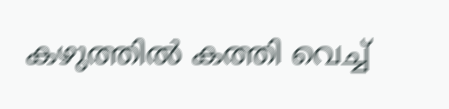കഴുത്തില്‍ കത്തി വെച്ച്‌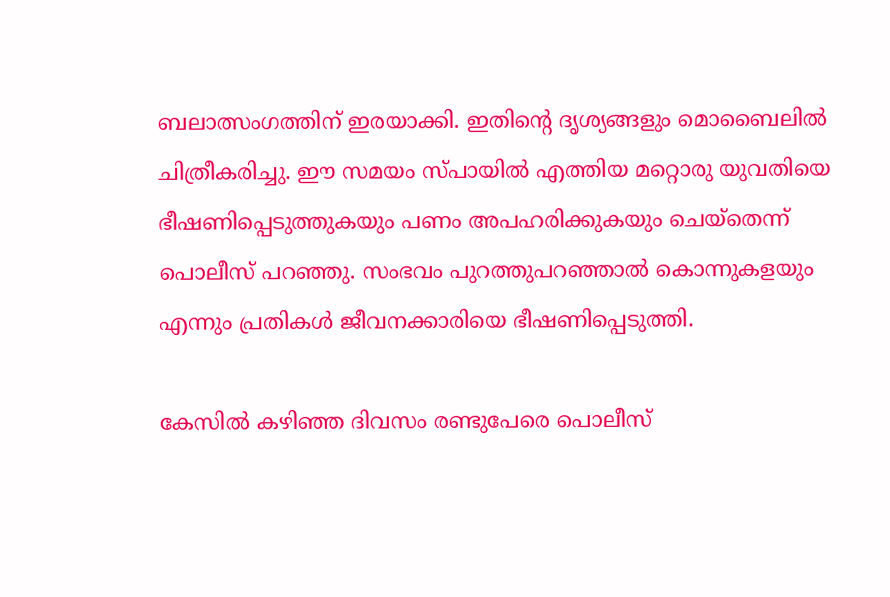ബലാത്സംഗത്തിന് ഇരയാക്കി. ഇതിന്‍റെ ദൃശ്യങ്ങളും മൊബൈലില്‍ ചിത്രീകരിച്ചു. ഈ സമയം സ്പായില്‍ എത്തിയ മറ്റൊരു യുവതിയെ ഭീഷണിപ്പെടുത്തുകയും പണം അപഹരിക്കുകയും ചെയ്തെന്ന് പൊലീസ് പറഞ്ഞു. സംഭവം പുറത്തുപറഞ്ഞാല്‍ കൊന്നുകളയും എന്നും പ്രതികള്‍ ജീവനക്കാരിയെ ഭീഷണിപ്പെടുത്തി.

കേസില്‍ കഴിഞ്ഞ ദിവസം രണ്ടുപേരെ പൊലീസ്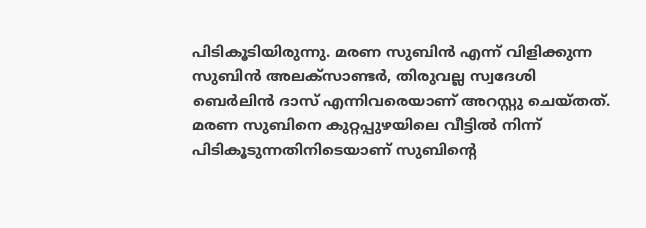പിടികൂടിയിരുന്നു. മരണ സുബിൻ എന്ന് വിളിക്കുന്ന സുബിൻ അലക്സാണ്ടർ, തിരുവല്ല സ്വദേശി ബെർലിൻ ദാസ് എന്നിവരെയാണ് അറസ്റ്റു ചെയ്തത്. മരണ സുബിനെ കുറ്റപ്പുഴയിലെ വീട്ടില്‍ നിന്ന് പിടികൂടുന്നതിനിടെയാണ് സുബിന്‍റെ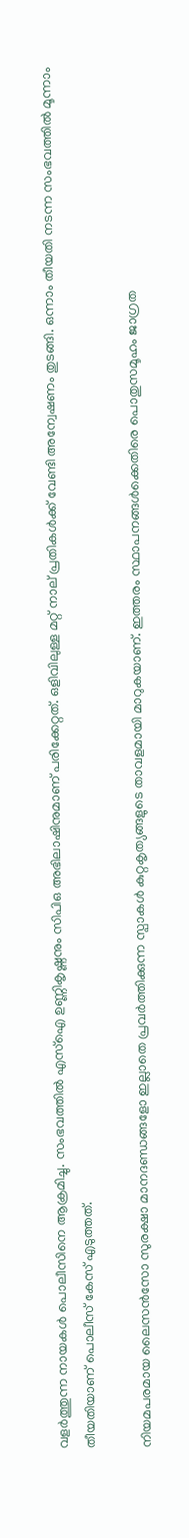വളർത്തുന്ന നായകള്‍ പൊലീസിനെ ആക്രമിച്ചു. സംഭവത്തില്‍ എസ്‌ഐ ഉണ്ണികൃഷ്ണനും സിപിഒ അഭിലാഷിനുമാണ് പരിക്കേറ്റത്. ഒളിവിലുള്ള മറ്റ് നാല് പ്രതികള്‍ക്ക് വേണ്ടി അന്വേഷണം തുടങ്ങി. ഒന്നാം തീയതി നടന്ന സംഭവത്തില്‍ മൂന്നാം തീയതിയാണ് പൊലീസ് കേസ് എടുത്തത്.

നിയമപരമായ ലൈസൻസോ സുരക്ഷാ മാനദണ്ഡങ്ങളോ ഇല്ലാതെ പ്രവർത്തിക്കുന്ന സ്പാകൾ കുറ്റകൃത്യങ്ങളുടെ താവളമായി മാറുകയാണ്. ഇത്തരം സ്ഥാപനങ്ങൾക്കെതിരെ പൊതുസമൂഹം ജാഗ്രത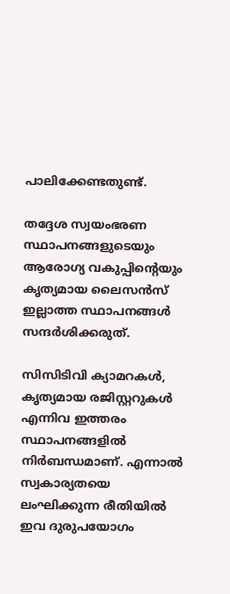പാലിക്കേണ്ടതുണ്ട്.

തദ്ദേശ സ്വയംഭരണ സ്ഥാപനങ്ങളുടെയും ആരോഗ്യ വകുപ്പിന്റെയും കൃത്യമായ ലൈസൻസ് ഇല്ലാത്ത സ്ഥാപനങ്ങൾ സന്ദർശിക്കരുത്.

സിസിടിവി ക്യാമറകൾ, കൃത്യമായ രജിസ്റ്ററുകൾ എന്നിവ ഇത്തരം സ്ഥാപനങ്ങളിൽ നിർബന്ധമാണ്. എന്നാൽ സ്വകാര്യതയെ ലംഘിക്കുന്ന രീതിയിൽ ഇവ ദുരുപയോഗം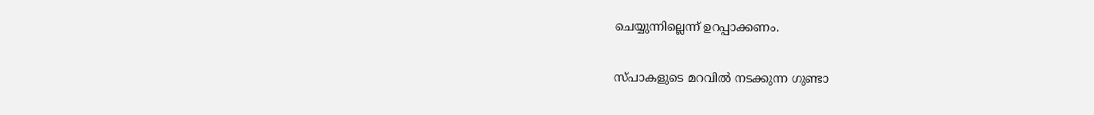ചെയ്യുന്നില്ലെന്ന് ഉറപ്പാക്കണം.

സ്പാകളുടെ മറവിൽ നടക്കുന്ന ഗുണ്ടാ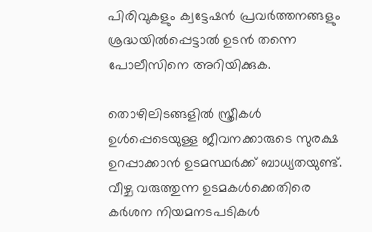പിരിവുകളും ക്വട്ടേഷൻ പ്രവർത്തനങ്ങളും ശ്രദ്ധയിൽപ്പെട്ടാൽ ഉടൻ തന്നെ പോലീസിനെ അറിയിക്കുക.

തൊഴിലിടങ്ങളിൽ സ്ത്രീകൾ ഉൾപ്പെടെയുള്ള ജീവനക്കാരുടെ സുരക്ഷ ഉറപ്പാക്കാൻ ഉടമസ്ഥർക്ക് ബാധ്യതയുണ്ട്. വീഴ്ച വരുത്തുന്ന ഉടമകൾക്കെതിരെ കർശന നിയമനടപടികൾ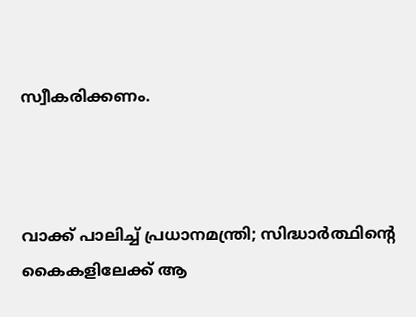സ്വീകരിക്കണം.



വാക്ക് പാലിച്ച് പ്രധാനമന്ത്രി; സിദ്ധാര്‍ത്ഥിന്റെ കൈകളിലേക്ക് ആ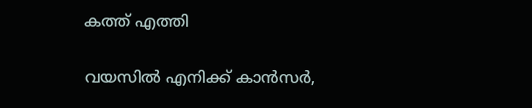കത്ത് എത്തി

വയസിൽ എനിക്ക് കാൻസർ,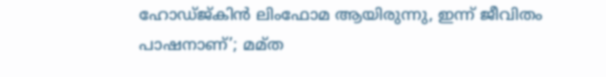ഹോഡ്ജ്കിൻ ലിംഫോമ ആയിരുന്നു, ഇന്ന് ജീവിതം പാഷനാണ്’; മമ്ത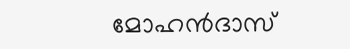മോഹൻദാസ്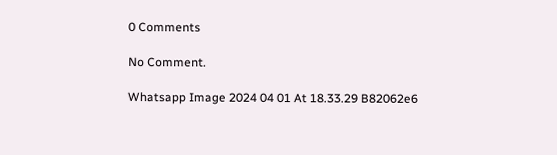0 Comments

No Comment.

Whatsapp Image 2024 04 01 At 18.33.29 B82062e6